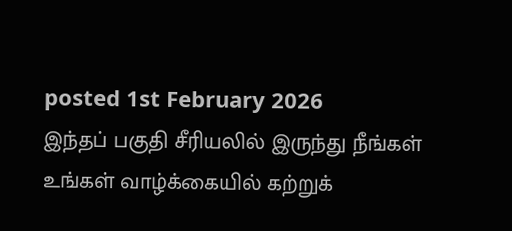posted 1st February 2026
இந்தப் பகுதி சீரியலில் இருந்து நீங்கள் உங்கள் வாழ்க்கையில் கற்றுக்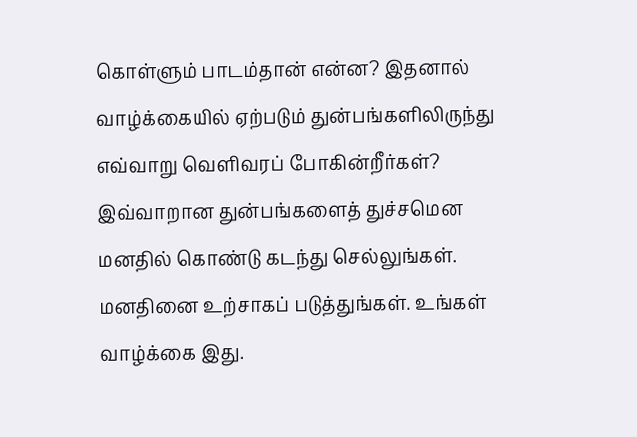கொள்ளும் பாடம்தான் என்ன? இதனால் வாழ்க்கையில் ஏற்படும் துன்பங்களிலிருந்து எவ்வாறு வெளிவரப் போகின்றீர்கள்? இவ்வாறான துன்பங்களைத் துச்சமென மனதில் கொண்டு கடந்து செல்லுங்கள். மனதினை உற்சாகப் படுத்துங்கள். உங்கள் வாழ்க்கை இது.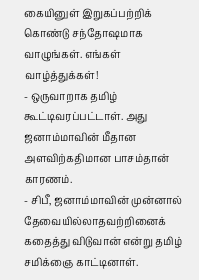கையினுள் இறுகப்பற்றிக் கொண்டு சந்தோஷமாக வாழுங்கள். எங்கள் வாழ்த்துக்கள்!
- ஒருவாறாக தமிழ் கூட்டிவரப்பட்டாள். அது ஜனாம்மாவின் மீதான அளவிற்கதிமான பாசம்தான் காரணம்.
- சிபீ, ஜனாம்மாவின் முன்னால் தேவையில்லாதவற்றினைக் கதைத்து விடுவான் என்று தமிழ் சமிக்ஞை காட்டினாள்.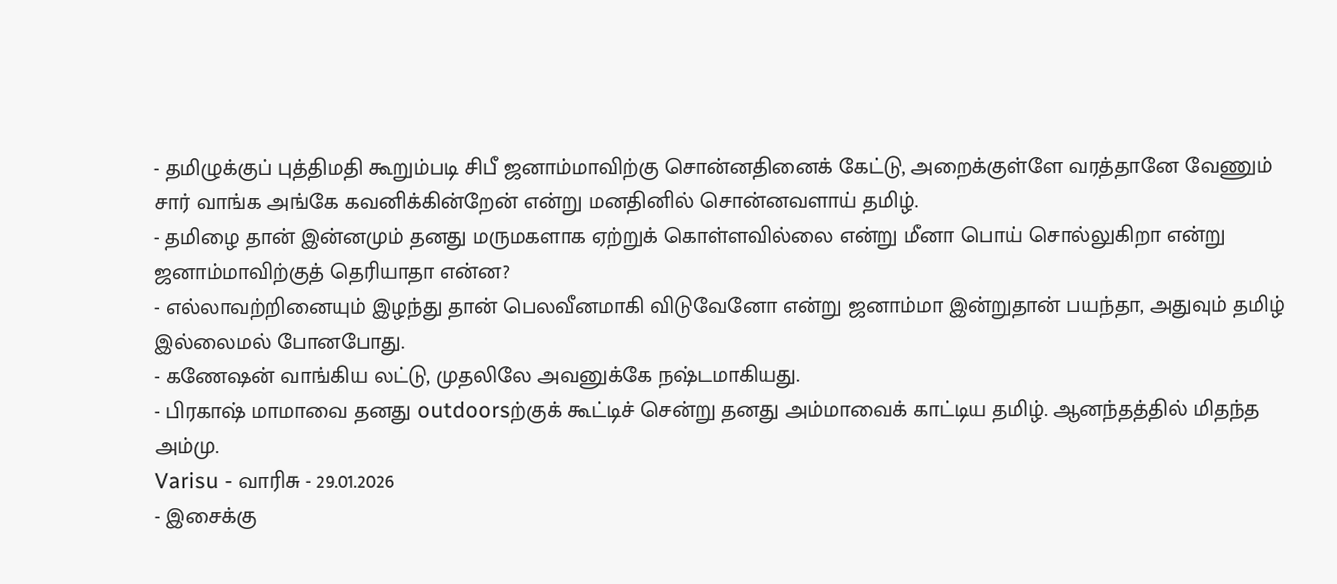- தமிழுக்குப் புத்திமதி கூறும்படி சிபீ ஜனாம்மாவிற்கு சொன்னதினைக் கேட்டு, அறைக்குள்ளே வரத்தானே வேணும் சார் வாங்க அங்கே கவனிக்கின்றேன் என்று மனதினில் சொன்னவளாய் தமிழ்.
- தமிழை தான் இன்னமும் தனது மருமகளாக ஏற்றுக் கொள்ளவில்லை என்று மீனா பொய் சொல்லுகிறா என்று ஜனாம்மாவிற்குத் தெரியாதா என்ன?
- எல்லாவற்றினையும் இழந்து தான் பெலவீனமாகி விடுவேனோ என்று ஜனாம்மா இன்றுதான் பயந்தா, அதுவும் தமிழ் இல்லைமல் போனபோது.
- கணேஷன் வாங்கிய லட்டு, முதலிலே அவனுக்கே நஷ்டமாகியது.
- பிரகாஷ் மாமாவை தனது outdoorsற்குக் கூட்டிச் சென்று தனது அம்மாவைக் காட்டிய தமிழ். ஆனந்தத்தில் மிதந்த அம்மு.
Varisu - வாரிசு - 29.01.2026
- இசைக்கு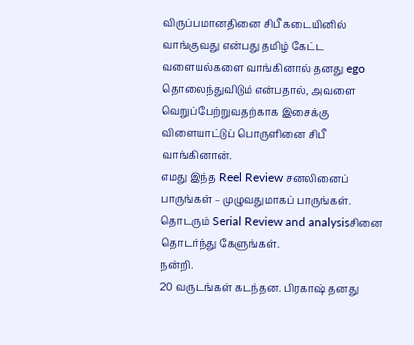விருப்பமானதினை சிபீ கடையினில் வாங்குவது என்பது தமிழ் கேட்ட வளையல்களை வாங்கினால் தனது ego தொலைந்துவிடும் என்பதால், அவளை வெறுப்பேற்றுவதற்காக இசைக்கு விளையாட்டுப் பொருளினை சிபீ வாங்கினான்.
எமது இந்த Reel Review சனலினைப் பாருங்கள் – முழுவதுமாகப் பாருங்கள்.
தொடரும் Serial Review and analysisசினை தொடர்ந்து கேளுங்கள்.
நன்றி.
20 வருடங்கள் கடந்தன. பிரகாஷ் தனது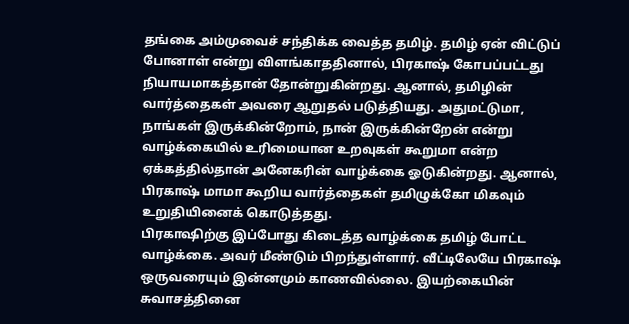தங்கை அம்முவைச் சந்திக்க வைத்த தமிழ். தமிழ் ஏன் விட்டுப் போனாள் என்று விளங்காததினால், பிரகாஷ் கோபப்பட்டது நியாயமாகத்தான் தோன்றுகின்றது. ஆனால், தமிழின் வார்த்தைகள் அவரை ஆறுதல் படுத்தியது. அதுமட்டுமா, நாங்கள் இருக்கின்றோம், நான் இருக்கின்றேன் என்று வாழ்க்கையில் உரிமையான உறவுகள் கூறுமா என்ற ஏக்கத்தில்தான் அனேகரின் வாழ்க்கை ஓடுகின்றது. ஆனால், பிரகாஷ் மாமா கூறிய வார்த்தைகள் தமிழுக்கோ மிகவும் உறுதியினைக் கொடுத்தது.
பிரகாஷிற்கு இப்போது கிடைத்த வாழ்க்கை தமிழ் போட்ட வாழ்க்கை. அவர் மீண்டும் பிறந்துள்ளார். வீட்டிலேயே பிரகாஷ் ஒருவரையும் இன்னமும் காணவில்லை. இயற்கையின் சுவாசத்தினை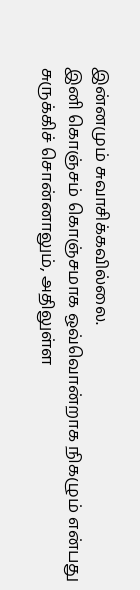இன்னமும் சுவாசிக்கவில்லை.
இனி கொஞ்சம் கொஞ்சமாக ஒவ்வொன்றாக நிகழும் என்பது சுருக்கிச் சொன்னாலும், அதிலுள்ள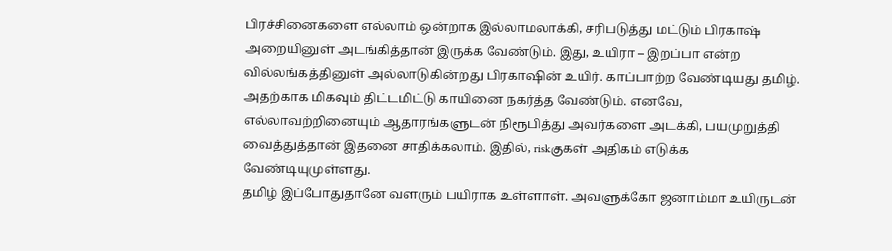பிரச்சினைகளை எல்லாம் ஒன்றாக இல்லாமலாக்கி, சரிபடுத்து மட்டும் பிரகாஷ் அறையினுள் அடங்கித்தான் இருக்க வேண்டும். இது, உயிரா – இறப்பா என்ற வில்லங்கத்தினுள் அல்லாடுகின்றது பிரகாஷின் உயிர். காப்பாற்ற வேண்டியது தமிழ்.
அதற்காக மிகவும் திட்டமிட்டு காயினை நகர்த்த வேண்டும். எனவே, எல்லாவற்றினையும் ஆதாரங்களுடன் நிரூபித்து அவர்களை அடக்கி, பயமுறுத்தி வைத்துத்தான் இதனை சாதிக்கலாம். இதில், riskகுகள் அதிகம் எடுக்க வேண்டியுமுள்ளது.
தமிழ் இப்போதுதானே வளரும் பயிராக உள்ளாள். அவளுக்கோ ஜனாம்மா உயிருடன்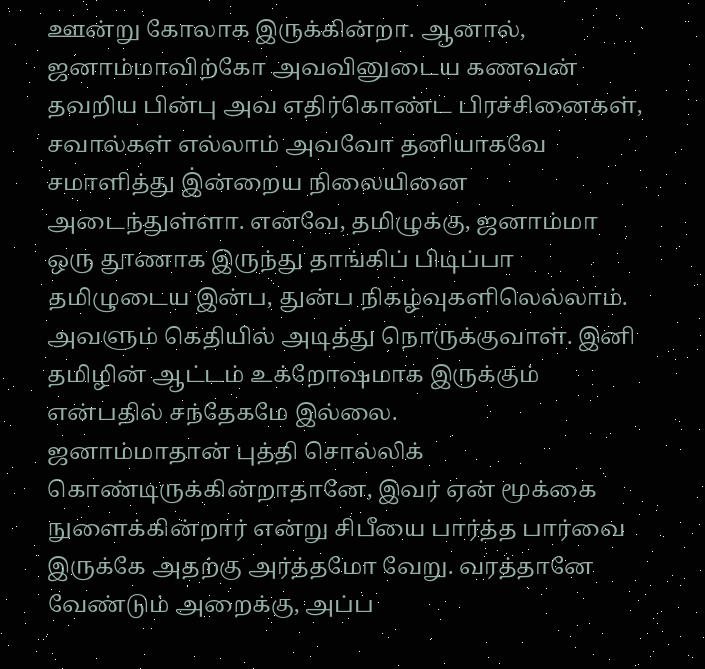ஊன்று கோலாக இருக்கின்றா. ஆனால், ஜனாம்மாவிற்கோ அவவினுடைய கணவன் தவறிய பின்பு அவ எதிர்கொண்ட பிரச்சினைகள், சவால்கள் எல்லாம் அவவோ தனியாகவே சமாளித்து இ்ன்றைய நிலையினை அடைந்துள்ளா. எனவே, தமிழுக்கு, ஜனாம்மா ஒரு தூணாக இருந்து தாங்கிப் பிடிப்பா தமிழுடைய இன்ப, துன்ப நிகழ்வுகளிலெல்லாம். அவளும் கெதியில் அடித்து நொருக்குவாள். இனி தமிழின் ஆட்டம் உக்றோஷமாக இருக்கும் என்பதில் சந்தேகமே இல்லை.
ஜனாம்மாதான் புத்தி சொல்லிக் கொண்டிருக்கின்றாதானே, இவர் ஏன் மூக்கை நுளைக்கின்றார் என்று சிபீயை பார்த்த பார்வை இருக்கே அதற்கு அர்த்தமோ வேறு. வரத்தானே வேண்டும் அறைக்கு, அப்ப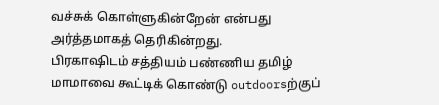வச்சுக் கொள்ளுகின்றேன் என்பது அர்த்தமாகத் தெரிகின்றது.
பிரகாஷிடம் சத்தியம் பண்ணிய தமிழ் மாமாவை கூட்டிக் கொண்டு outdoorsற்குப்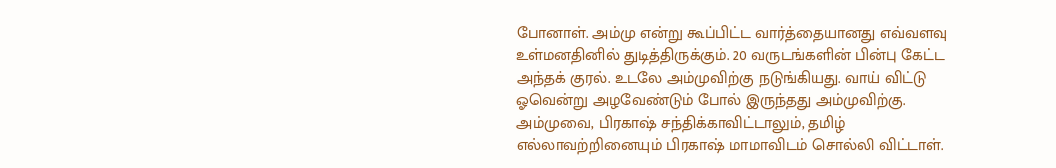போனாள். அம்மு என்று கூப்பிட்ட வார்த்தையானது எவ்வளவு உள்மனதினில் துடித்திருக்கும். 20 வருடங்களின் பின்பு கேட்ட அந்தக் குரல். உடலே அம்முவிற்கு நடுங்கியது. வாய் விட்டு ஓவென்று அழவேண்டும் போல் இருந்தது அம்முவிற்கு. அம்முவை, பிரகாஷ் சந்திக்காவிட்டாலும், தமிழ் எல்லாவற்றினையும் பிரகாஷ் மாமாவிடம் சொல்லி விட்டாள்.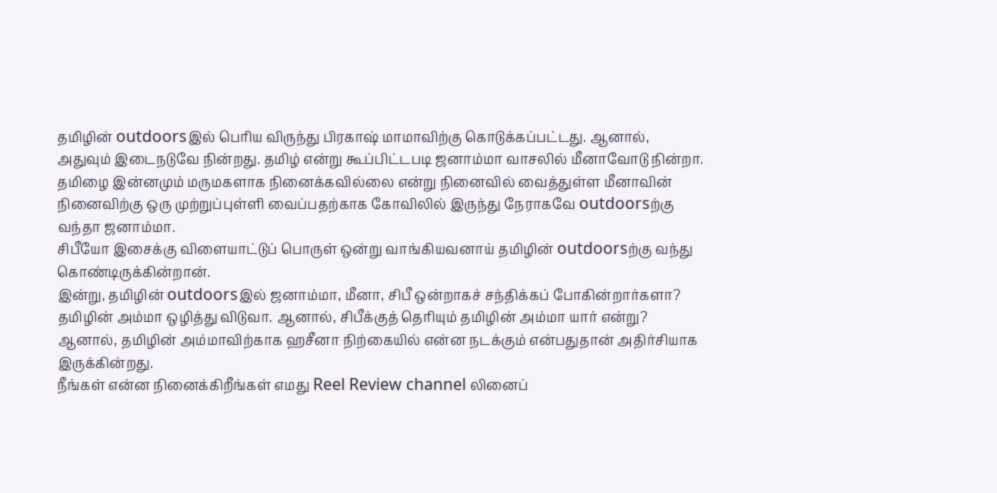தமிழின் outdoorsஇல் பெரிய விருந்து பிரகாஷ் மாமாவிற்கு கொடுக்கப்பட்டது. ஆனால், அதுவும் இடைநடுவே நின்றது. தமிழ் என்று கூப்பிட்டபடி ஜனாம்மா வாசலில் மீனாவோடு நின்றா. தமிழை இன்னமும் மருமகளாக நினைக்கவில்லை என்று நினைவில் வைத்துள்ள மீனாவின் நினைவிற்கு ஒரு முற்றுப்புள்ளி வைப்பதற்காக கோவிலில் இருந்து நேராகவே outdoorsற்கு வந்தா ஜனாம்மா.
சிபீயோ இசைக்கு விளையாட்டுப் பொருள் ஒன்று வாங்கியவனாய் தமிழின் outdoorsற்கு வந்து கொண்டிருக்கின்றான்.
இன்று, தமிழின் outdoorsஇல் ஜனாம்மா, மீனா, சிபீ ஒன்றாகச் சந்திக்கப் போகின்றார்களா?
தமிழின் அம்மா ஒழித்து விடுவா. ஆனால், சிபீக்குத் தெரியும் தமிழின் அம்மா யார் என்று? ஆனால், தமிழின் அம்மாவிற்காக ஹசீனா நிற்கையில் என்ன நடக்கும் என்பதுதான் அதிர்சியாக இருக்கின்றது.
நீங்கள் என்ன நினைக்கிறீங்கள் எமது Reel Review channel லினைப்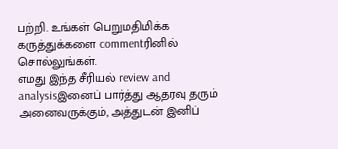பற்றி. உங்கள் பெறுமதிமிக்க கருத்துக்களை commentரினில் சொல்லுங்கள்.
எமது இந்த சீரியல் review and analysisஇனைப் பார்த்து ஆதரவு தரும் அனைவருக்கும், அத்துடன் இனிப்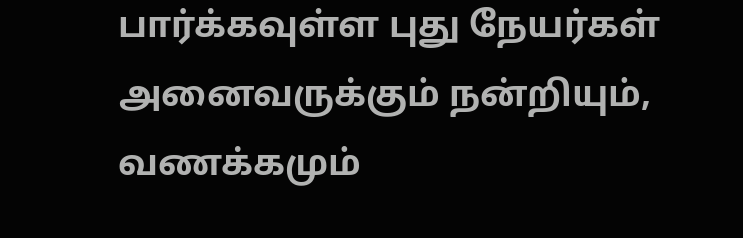பார்க்கவுள்ள புது நேயர்கள் அனைவருக்கும் நன்றியும், வணக்கமும்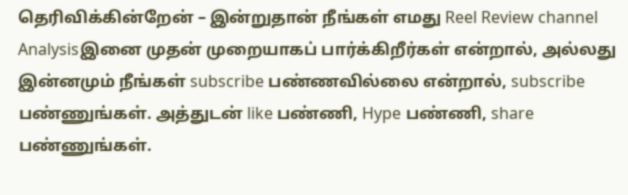தெரிவிக்கின்றேன் – இன்றுதான் நீங்கள் எமது Reel Review channel Analysisஇனை முதன் முறையாகப் பார்க்கிறீர்கள் என்றால், அல்லது இன்னமும் நீங்கள் subscribe பண்ணவில்லை என்றால், subscribe பண்ணுங்கள். அத்துடன் like பண்ணி, Hype பண்ணி, share பண்ணுங்கள்.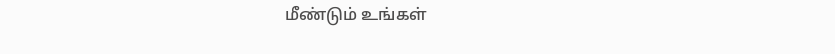மீண்டும் உங்கள்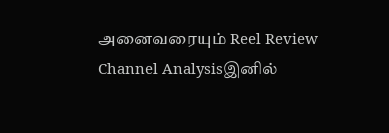அனைவரையும் Reel Review Channel Analysisஇனில்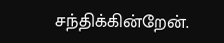சந்திக்கின்றேன்.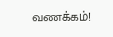வணக்கம்!